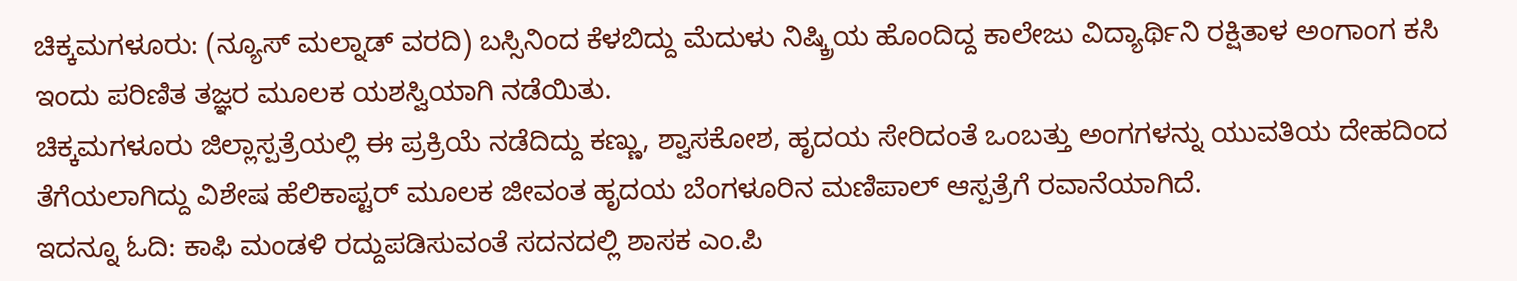ಚಿಕ್ಕಮಗಳೂರು: (ನ್ಯೂಸ್ ಮಲ್ನಾಡ್ ವರದಿ) ಬಸ್ಸಿನಿಂದ ಕೆಳಬಿದ್ದು ಮೆದುಳು ನಿಷ್ಕ್ರಿಯ ಹೊಂದಿದ್ದ ಕಾಲೇಜು ವಿದ್ಯಾರ್ಥಿನಿ ರಕ್ಷಿತಾಳ ಅಂಗಾಂಗ ಕಸಿ ಇಂದು ಪರಿಣಿತ ತಜ್ಞರ ಮೂಲಕ ಯಶಸ್ವಿಯಾಗಿ ನಡೆಯಿತು.
ಚಿಕ್ಕಮಗಳೂರು ಜಿಲ್ಲಾಸ್ಪತ್ರೆಯಲ್ಲಿ ಈ ಪ್ರಕ್ರಿಯೆ ನಡೆದಿದ್ದು ಕಣ್ಣು, ಶ್ವಾಸಕೋಶ, ಹೃದಯ ಸೇರಿದಂತೆ ಒಂಬತ್ತು ಅಂಗಗಳನ್ನು ಯುವತಿಯ ದೇಹದಿಂದ ತೆಗೆಯಲಾಗಿದ್ದು ವಿಶೇಷ ಹೆಲಿಕಾಪ್ಟರ್ ಮೂಲಕ ಜೀವಂತ ಹೃದಯ ಬೆಂಗಳೂರಿನ ಮಣಿಪಾಲ್ ಆಸ್ಪತ್ರೆಗೆ ರವಾನೆಯಾಗಿದೆ.
ಇದನ್ನೂ ಓದಿ: ಕಾಫಿ ಮಂಡಳಿ ರದ್ದುಪಡಿಸುವಂತೆ ಸದನದಲ್ಲಿ ಶಾಸಕ ಎಂ.ಪಿ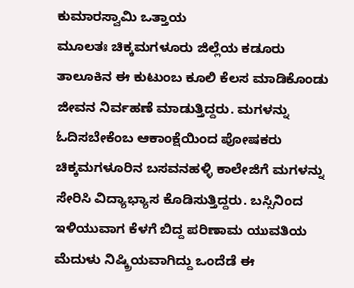ಕುಮಾರಸ್ವಾಮಿ ಒತ್ತಾಯ
ಮೂಲತಃ ಚಿಕ್ಕಮಗಳೂರು ಜಿಲ್ಲೆಯ ಕಡೂರು ತಾಲೂಕಿನ ಈ ಕುಟುಂಬ ಕೂಲಿ ಕೆಲಸ ಮಾಡಿಕೊಂಡು ಜೀವನ ನಿರ್ವಹಣೆ ಮಾಡುತ್ತಿದ್ದರು. ಮಗಳನ್ನು ಓದಿಸಬೇಕೆಂಬ ಆಕಾಂಕ್ಷೆಯಿಂದ ಪೋಷಕರು ಚಿಕ್ಕಮಗಳೂರಿನ ಬಸವನಹಳ್ಳಿ ಕಾಲೇಜಿಗೆ ಮಗಳನ್ನು ಸೇರಿಸಿ ವಿದ್ಯಾಭ್ಯಾಸ ಕೊಡಿಸುತ್ತಿದ್ದರು. ಬಸ್ಸಿನಿಂದ ಇಳಿಯುವಾಗ ಕೆಳಗೆ ಬಿದ್ದ ಪರಿಣಾಮ ಯುವತಿಯ ಮೆದುಳು ನಿಷ್ಕ್ರಿಯವಾಗಿದ್ದು ಒಂದೆಡೆ ಈ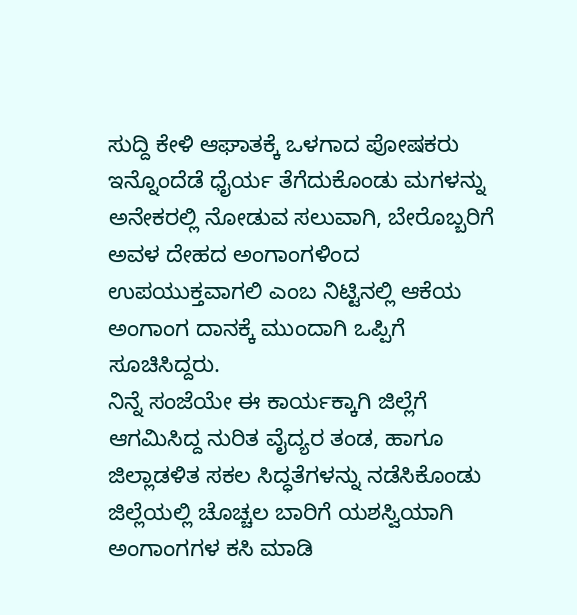ಸುದ್ದಿ ಕೇಳಿ ಆಘಾತಕ್ಕೆ ಒಳಗಾದ ಪೋಷಕರು ಇನ್ನೊಂದೆಡೆ ಧೈರ್ಯ ತೆಗೆದುಕೊಂಡು ಮಗಳನ್ನು ಅನೇಕರಲ್ಲಿ ನೋಡುವ ಸಲುವಾಗಿ, ಬೇರೊಬ್ಬರಿಗೆ ಅವಳ ದೇಹದ ಅಂಗಾಂಗಳಿಂದ ಉಪಯುಕ್ತವಾಗಲಿ ಎಂಬ ನಿಟ್ಟಿನಲ್ಲಿ ಆಕೆಯ ಅಂಗಾಂಗ ದಾನಕ್ಕೆ ಮುಂದಾಗಿ ಒಪ್ಪಿಗೆ ಸೂಚಿಸಿದ್ದರು.
ನಿನ್ನೆ ಸಂಜೆಯೇ ಈ ಕಾರ್ಯಕ್ಕಾಗಿ ಜಿಲ್ಲೆಗೆ ಆಗಮಿಸಿದ್ದ ನುರಿತ ವೈದ್ಯರ ತಂಡ, ಹಾಗೂ ಜಿಲ್ಲಾಡಳಿತ ಸಕಲ ಸಿದ್ಧತೆಗಳನ್ನು ನಡೆಸಿಕೊಂಡು ಜಿಲ್ಲೆಯಲ್ಲಿ ಚೊಚ್ಚಲ ಬಾರಿಗೆ ಯಶಸ್ವಿಯಾಗಿ ಅಂಗಾಂಗಗಳ ಕಸಿ ಮಾಡಿ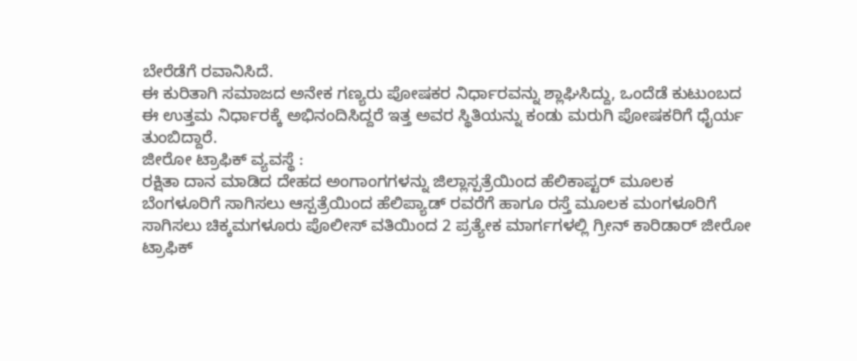ಬೇರೆಡೆಗೆ ರವಾನಿಸಿದೆ.
ಈ ಕುರಿತಾಗಿ ಸಮಾಜದ ಅನೇಕ ಗಣ್ಯರು ಪೋಷಕರ ನಿರ್ಧಾರವನ್ನು ಶ್ಲಾಘಿಸಿದ್ದು, ಒಂದೆಡೆ ಕುಟುಂಬದ ಈ ಉತ್ತಮ ನಿರ್ಧಾರಕ್ಕೆ ಅಭಿನಂದಿಸಿದ್ದರೆ ಇತ್ತ ಅವರ ಸ್ಥಿತಿಯನ್ನು ಕಂಡು ಮರುಗಿ ಪೋಷಕರಿಗೆ ಧೈರ್ಯ ತುಂಬಿದ್ದಾರೆ.
ಜೀರೋ ಟ್ರಾಫಿಕ್ ವ್ಯವಸ್ಥೆ :
ರಕ್ಷಿತಾ ದಾನ ಮಾಡಿದ ದೇಹದ ಅಂಗಾಂಗಗಳನ್ನು ಜಿಲ್ಲಾಸ್ಪತ್ರೆಯಿಂದ ಹೆಲಿಕಾಪ್ಟರ್ ಮೂಲಕ ಬೆಂಗಳೂರಿಗೆ ಸಾಗಿಸಲು ಆಸ್ಪತ್ರೆಯಿಂದ ಹೆಲಿಪ್ಯಾಡ್ ರವರೆಗೆ ಹಾಗೂ ರಸ್ತೆ ಮೂಲಕ ಮಂಗಳೂರಿಗೆ ಸಾಗಿಸಲು ಚಿಕ್ಕಮಗಳೂರು ಪೊಲೀಸ್ ವತಿಯಿಂದ 2 ಪ್ರತ್ಯೇಕ ಮಾರ್ಗಗಳಲ್ಲಿ ಗ್ರೀನ್ ಕಾರಿಡಾರ್ ಜೀರೋ ಟ್ರಾಫಿಕ್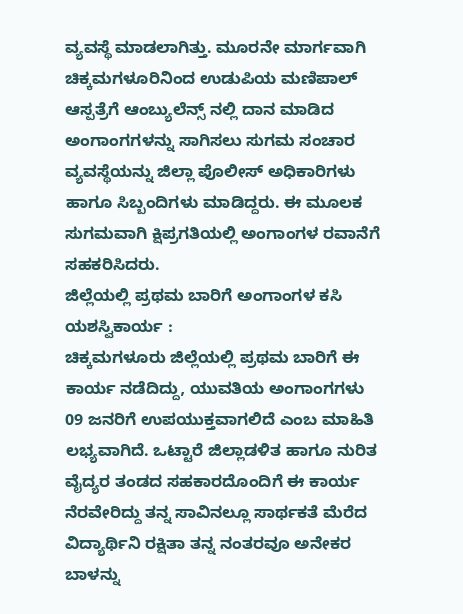ವ್ಯವಸ್ಥೆ ಮಾಡಲಾಗಿತ್ತು. ಮೂರನೇ ಮಾರ್ಗವಾಗಿ ಚಿಕ್ಕಮಗಳೂರಿನಿಂದ ಉಡುಪಿಯ ಮಣಿಪಾಲ್ ಆಸ್ಪತ್ರೆಗೆ ಆಂಬ್ಯುಲೆನ್ಸ್ ನಲ್ಲಿ ದಾನ ಮಾಡಿದ ಅಂಗಾಂಗಗಳನ್ನು ಸಾಗಿಸಲು ಸುಗಮ ಸಂಚಾರ ವ್ಯವಸ್ಥೆಯನ್ನು ಜಿಲ್ಲಾ ಪೊಲೀಸ್ ಅಧಿಕಾರಿಗಳು ಹಾಗೂ ಸಿಬ್ಬಂದಿಗಳು ಮಾಡಿದ್ದರು. ಈ ಮೂಲಕ ಸುಗಮವಾಗಿ ಕ್ಷಿಪ್ರಗತಿಯಲ್ಲಿ ಅಂಗಾಂಗಳ ರವಾನೆಗೆ ಸಹಕರಿಸಿದರು.
ಜಿಲ್ಲೆಯಲ್ಲಿ ಪ್ರಥಮ ಬಾರಿಗೆ ಅಂಗಾಂಗಳ ಕಸಿ ಯಶಸ್ವಿಕಾರ್ಯ :
ಚಿಕ್ಕಮಗಳೂರು ಜಿಲ್ಲೆಯಲ್ಲಿ ಪ್ರಥಮ ಬಾರಿಗೆ ಈ ಕಾರ್ಯ ನಡೆದಿದ್ದು, ಯುವತಿಯ ಅಂಗಾಂಗಗಳು 09 ಜನರಿಗೆ ಉಪಯುಕ್ತವಾಗಲಿದೆ ಎಂಬ ಮಾಹಿತಿ ಲಭ್ಯವಾಗಿದೆ. ಒಟ್ಟಾರೆ ಜಿಲ್ಲಾಡಳಿತ ಹಾಗೂ ನುರಿತ ವೈದ್ಯರ ತಂಡದ ಸಹಕಾರದೊಂದಿಗೆ ಈ ಕಾರ್ಯ ನೆರವೇರಿದ್ದು ತನ್ನ ಸಾವಿನಲ್ಲೂ ಸಾರ್ಥಕತೆ ಮೆರೆದ ವಿದ್ಯಾರ್ಥಿನಿ ರಕ್ಷಿತಾ ತನ್ನ ನಂತರವೂ ಅನೇಕರ ಬಾಳನ್ನು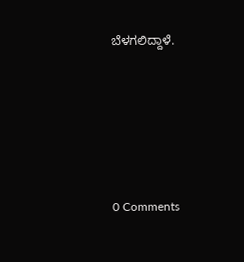ಬೆಳಗಲಿದ್ದಾಳೆ.





0 Comments